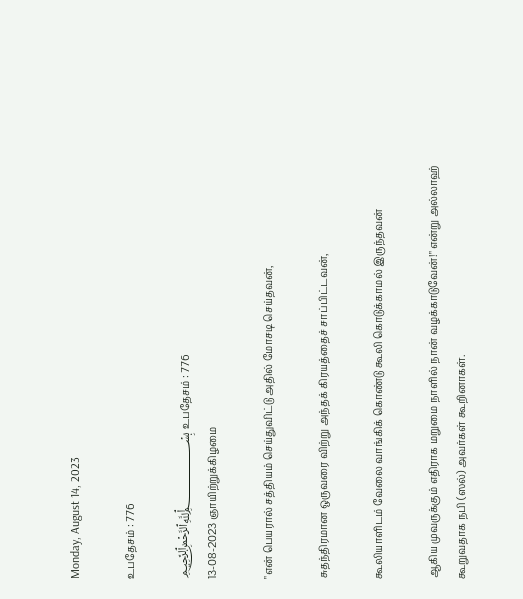Monday, August 14, 2023

உபதேசம் : 776

﷽ உபதேசம் : 776
13-08-2023 ஞாயிற்றுக்கிழமை

"என் பெயரால் சத்தியம் செய்துவிட்டு அதில் மோசடி செய்தவன்,

சுதந்திரமான ஒருவரை விற்று அந்தக் கிரயத்தைச் சாப்பிட்டவன்,

கூலியாளிடம் வேலை வாங்கிக் கொண்டு கூலி கொடுக்காமல் இருந்தவன்

ஆகிய முவருக்கும் எதிராக மறுமை நாளில் நான் வழக்காடுவேன்!" என்று அல்லாஹ் கூறுவதாக நபி (ஸல்) அவர்கள் கூறினாகள்.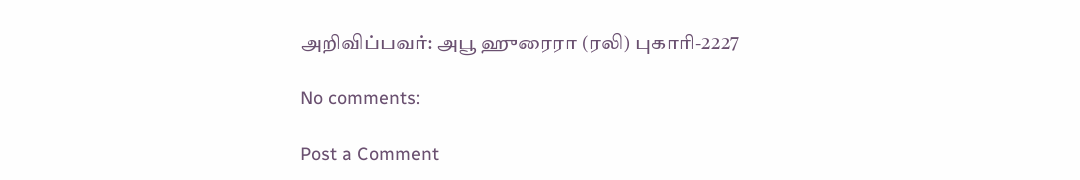அறிவிப்பவர்: அபூ ஹுரைரா (ரலி) புகாரி-2227

No comments:

Post a Comment